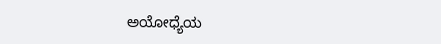ಅಯೋಧ್ಯೆಯ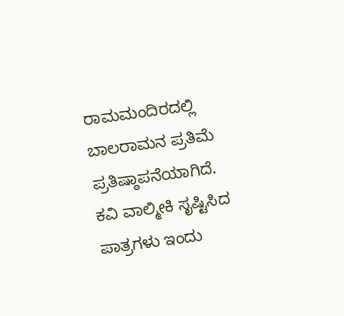ರಾಮಮಂದಿರದಲ್ಲಿ ಬಾಲರಾಮನ ಪ್ರತಿಮೆ ಪ್ರತಿಷ್ಠಾಪನೆಯಾಗಿದೆ. ಕವಿ ವಾಲ್ಮೀಕಿ ಸೃಷ್ಟಿಸಿದ ಪಾತ್ರಗಳು ಇಂದು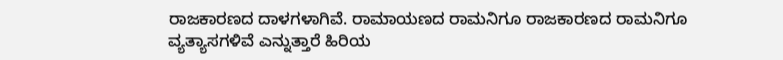ರಾಜಕಾರಣದ ದಾಳಗಳಾಗಿವೆ. ರಾಮಾಯಣದ ರಾಮನಿಗೂ ರಾಜಕಾರಣದ ರಾಮನಿಗೂ ವ್ಯತ್ಯಾಸಗಳಿವೆ ಎನ್ನುತ್ತಾರೆ ಹಿರಿಯ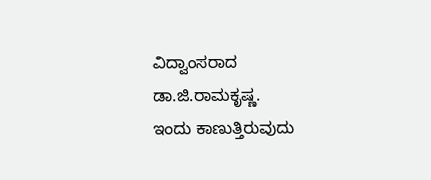ವಿದ್ವಾಂಸರಾದ ಡಾ.ಜಿ.ರಾಮಕೃಷ್ಣ.
ಇಂದು ಕಾಣುತ್ತಿರುವುದು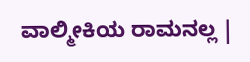ವಾಲ್ಮೀಕಿಯ ರಾಮನಲ್ಲ |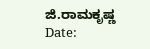ಜಿ.ರಾಮಕೃಷ್ಣ
Date: